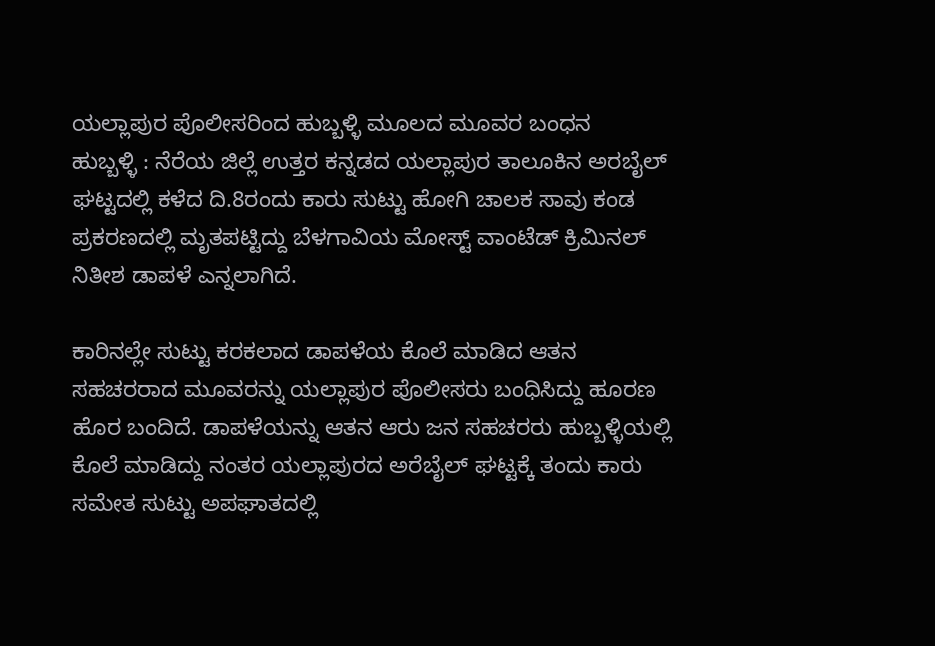ಯಲ್ಲಾಪುರ ಪೊಲೀಸರಿಂದ ಹುಬ್ಬಳ್ಳಿ ಮೂಲದ ಮೂವರ ಬಂಧನ
ಹುಬ್ಬಳ್ಳಿ : ನೆರೆಯ ಜಿಲ್ಲೆ ಉತ್ತರ ಕನ್ನಡದ ಯಲ್ಲಾಪುರ ತಾಲೂಕಿನ ಅರಬೈಲ್ ಘಟ್ಟದಲ್ಲಿ ಕಳೆದ ದಿ.8ರಂದು ಕಾರು ಸುಟ್ಟು ಹೋಗಿ ಚಾಲಕ ಸಾವು ಕಂಡ ಪ್ರಕರಣದಲ್ಲಿ ಮೃತಪಟ್ಟಿದ್ದು ಬೆಳಗಾವಿಯ ಮೋಸ್ಟ್ ವಾಂಟೆಡ್ ಕ್ರಿಮಿನಲ್ ನಿತೀಶ ಡಾಪಳೆ ಎನ್ನಲಾಗಿದೆ.

ಕಾರಿನಲ್ಲೇ ಸುಟ್ಟು ಕರಕಲಾದ ಡಾಪಳೆಯ ಕೊಲೆ ಮಾಡಿದ ಆತನ ಸಹಚರರಾದ ಮೂವರನ್ನು ಯಲ್ಲಾಪುರ ಪೊಲೀಸರು ಬಂಧಿಸಿದ್ದು ಹೂರಣ ಹೊರ ಬಂದಿದೆ. ಡಾಪಳೆಯನ್ನು ಆತನ ಆರು ಜನ ಸಹಚರರು ಹುಬ್ಬಳ್ಳಿಯಲ್ಲಿ ಕೊಲೆ ಮಾಡಿದ್ದು ನಂತರ ಯಲ್ಲಾಪುರದ ಅರೆಬೈಲ್ ಘಟ್ಟಕ್ಕೆ ತಂದು ಕಾರು ಸಮೇತ ಸುಟ್ಟು ಅಪಘಾತದಲ್ಲಿ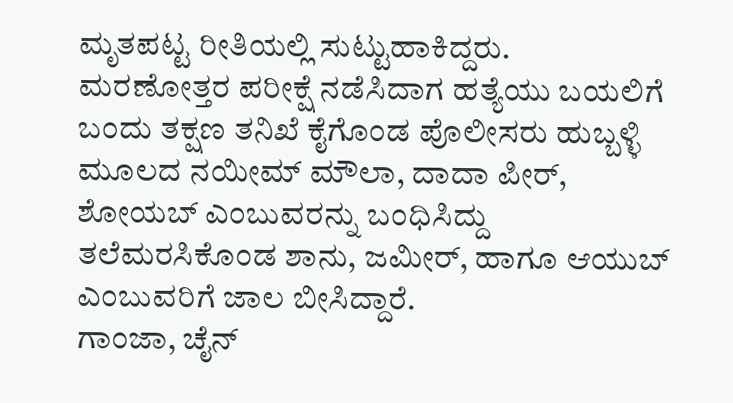ಮೃತಪಟ್ಟ ರೀತಿಯಲ್ಲಿ ಸುಟ್ಟುಹಾಕಿದ್ದರು.
ಮರಣೋತ್ತರ ಪರೀಕ್ಷೆ ನಡೆಸಿದಾಗ ಹತ್ಯೆಯು ಬಯಲಿಗೆ ಬಂದು ತಕ್ಷಣ ತನಿಖೆ ಕೈಗೊಂಡ ಪೊಲೀಸರು ಹುಬ್ಬಳ್ಳಿ ಮೂಲದ ನಯೀಮ್ ಮೌಲಾ, ದಾದಾ ಪೀರ್, ಶೋಯಬ್ ಎಂಬುವರನ್ನು ಬಂಧಿಸಿದ್ದು ತಲೆಮರಸಿಕೊಂಡ ಶಾನು, ಜಮೀರ್, ಹಾಗೂ ಆಯುಬ್ ಎಂಬುವರಿಗೆ ಜಾಲ ಬೀಸಿದ್ದಾರೆ.
ಗಾಂಜಾ, ಚೈನ್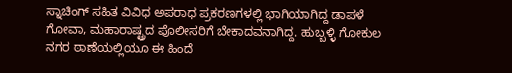ಸ್ನಾಚಿಂಗ್ ಸಹಿತ ವಿವಿಧ ಅಪರಾಧ ಪ್ರಕರಣಗಳಲ್ಲಿ ಭಾಗಿಯಾಗಿದ್ದ ಡಾಪಳೆ ಗೋವಾ, ಮಹಾರಾಷ್ಟ್ರದ ಪೊಲೀಸರಿಗೆ ಬೇಕಾದವನಾಗಿದ್ದ. ಹುಬ್ಬಳ್ಳಿ ಗೋಕುಲ ನಗರ ಠಾಣೆಯಲ್ಲಿಯೂ ಈ ಹಿಂದೆ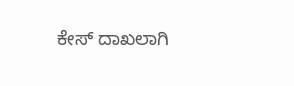ಕೇಸ್ ದಾಖಲಾಗಿ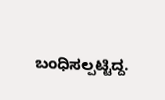ಬಂಧಿಸಲ್ಪಟ್ಟಿದ್ದ.